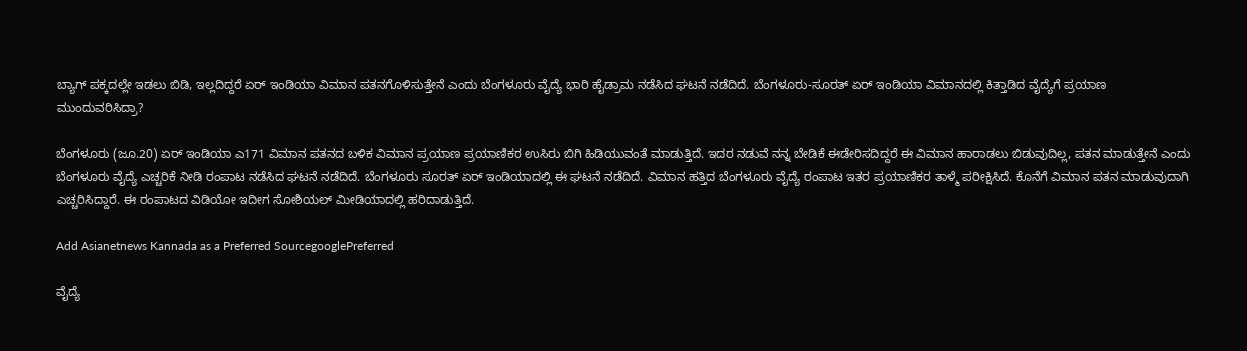ಬ್ಯಾಗ್ ಪಕ್ಕದಲ್ಲೇ ಇಡಲು ಬಿಡಿ, ಇಲ್ಲದಿದ್ದರೆ ಏರ್ ಇಂಡಿಯಾ ವಿಮಾನ ಪತನಗೊಳಿಸುತ್ತೇನೆ ಎಂದು ಬೆಂಗಳೂರು ವೈದ್ಯೆ ಭಾರಿ ಹೈಡ್ರಾಮ ನಡೆಸಿದ ಘಟನೆ ನಡೆದಿದೆ. ಬೆಂಗಳೂರು-ಸೂರತ್ ಏರ್ ಇಂಡಿಯಾ ವಿಮಾನದಲ್ಲಿ ಕಿತ್ತಾಡಿದ ವೈದ್ಯೆಗೆ ಪ್ರಯಾಣ ಮುಂದುವರಿಸಿದ್ರಾ?

ಬೆಂಗಳೂರು (ಜೂ.20) ಏರ್ ಇಂಡಿಯಾ ಎ171 ವಿಮಾನ ಪತನದ ಬಳಿಕ ವಿಮಾನ ಪ್ರಯಾಣ ಪ್ರಯಾಣಿಕರ ಉಸಿರು ಬಿಗಿ ಹಿಡಿಯುವಂತೆ ಮಾಡುತ್ತಿದೆ. ಇದರ ನಡುವೆ ನನ್ನ ಬೇಡಿಕೆ ಈಡೇರಿಸದಿದ್ದರೆ ಈ ವಿಮಾನ ಹಾರಾಡಲು ಬಿಡುವುದಿಲ್ಲ, ಪತನ ಮಾಡುತ್ತೇನೆ ಎಂದು ಬೆಂಗಳೂರು ವೈದ್ಯೆ ಎಚ್ಚರಿಕೆ ನೀಡಿ ರಂಪಾಟ ನಡೆಸಿದ ಘಟನೆ ನಡೆದಿದೆ. ಬೆಂಗಳೂರು ಸೂರತ್ ಏರ್ ಇಂಡಿಯಾದಲ್ಲಿ ಈ ಘಟನೆ ನಡೆದಿದೆ. ವಿಮಾನ ಹತ್ತಿದ ಬೆಂಗಳೂರು ವೈದ್ಯೆ ರಂಪಾಟ ಇತರ ಪ್ರಯಾಣಿಕರ ತಾಳ್ಮೆ ಪರೀಕ್ಷಿಸಿದೆ. ಕೊನೆಗೆ ವಿಮಾನ ಪತನ ಮಾಡುವುದಾಗಿ ಎಚ್ಚರಿಸಿದ್ದಾರೆ. ಈ ರಂಪಾಟದ ವಿಡಿಯೋ ಇದೀಗ ಸೋಶಿಯಲ್ ಮೀಡಿಯಾದಲ್ಲಿ ಹರಿದಾಡುತ್ತಿದೆ.

Add Asianetnews Kannada as a Preferred SourcegooglePreferred

ವೈದ್ಯೆ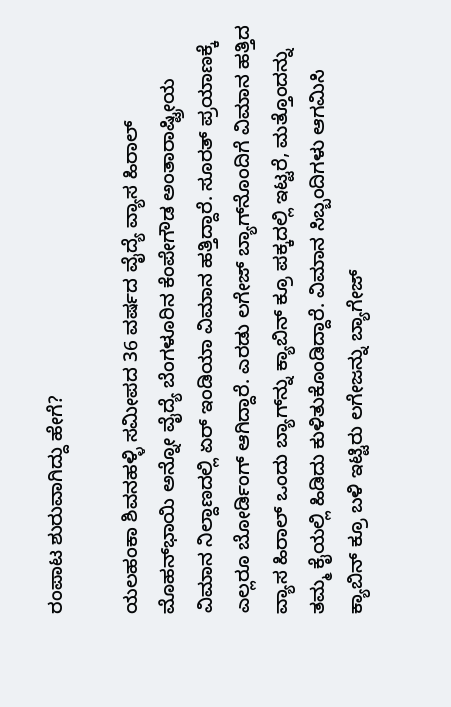ರಂಪಾಟ ಶುರುವಾಗಿದ್ದು ಹೇಗೆ?

ಯಲಹಂಕಾ ಶಿವನಹಳ್ಳಿ ಸಮೀಪದ 36 ವರ್ಷದ ವೈದ್ಯೆ ವ್ಯಾಸ ಹಿರಾಲ್ ಮೊಹನ್‌ಭಾಯಿ ಅನ್ನೋ ವೈದ್ಯೆ ಬೆಂಗಳೂರಿನ ಕೆಂಪೇಗೌಡ ಅಂತಾರಾಷ್ಟ್ರೀಯ ವಿಮಾನ ನಿಲ್ದಾಣದಲ್ಲಿ ಏರ್ ಇಂಡಿಯಾ ವಿಮಾನ ಹತ್ತಿದ್ದಾರೆ. ಸೂರತ್ ಪ್ರಯಾಣಕ್ಕೆ ಎಲ್ಲರೂ ಬೋರ್ಡಿಂಗ್ ಆಗಿದ್ದಾರೆ. ಎರಡು ಲಗೇಜ್ ಬ್ಯಾಗ್‌ನೊಂದಿಗೆ ವಿಮಾನ ಹತ್ತಿದ ವ್ಯಾಸ ಹಿರಾಲ್ ಒಂದು ಬ್ಯಾಗ್‌ನ್ನು ಕ್ಯಾಬಿನ್ ಕ್ರೂ ಪಕ್ಕದಲ್ಲಿ ಇಟ್ಟರೆ, ಮತ್ತೊಂದನ್ನು ತಮ್ಮ ಕೈಯಲ್ಲಿ ಹಿಡಿದು ಕುಳಿತುಕೊಂಡಿದ್ದಾರೆ. ವಿಮಾನ ಸಿಬ್ಬಂದಿಗಳು ಆಗಮಿಸಿ ಕ್ಯಾಬಿನ್ ಕ್ರೂ ಬಳಿ ಇಟ್ಟಿರು ಲಗೇಜನ್ನು ಬ್ಯಾಗೇಜ್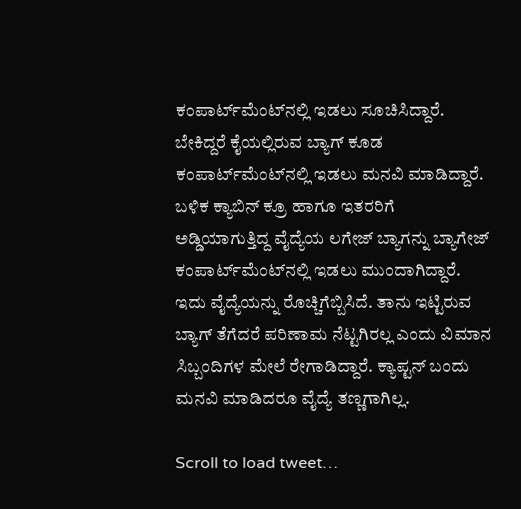ಕಂಪಾರ್ಟ್‌ಮೆಂಟ್‌ನಲ್ಲಿ ಇಡಲು ಸೂಚಿಸಿದ್ದಾರೆ. ಬೇಕಿದ್ದರೆ ಕೈಯಲ್ಲಿರುವ ಬ್ಯಾಗ್ ಕೂಡ ಕಂಪಾರ್ಟ್‌ಮೆಂಟ್‌ನಲ್ಲಿ ಇಡಲು ಮನವಿ ಮಾಡಿದ್ದಾರೆ. ಬಳಿಕ ಕ್ಯಾಬಿನ್ ಕ್ರೂ ಹಾಗೂ ಇತರರಿಗೆ ಅಡ್ಡಿಯಾಗುತ್ತಿದ್ದ ವೈದ್ಯೆಯ ಲಗೇಜ್ ಬ್ಯಾಗನ್ನು ಬ್ಯಾಗೇಜ್ ಕಂಪಾರ್ಟ್‌ಮೆಂಟ್‌ನಲ್ಲಿ ಇಡಲು ಮುಂದಾಗಿದ್ದಾರೆ. ಇದು ವೈದ್ಯೆಯನ್ನು ರೊಚ್ಚಿಗೆಬ್ಬಿಸಿದೆ. ತಾನು ಇಟ್ಟಿರುವ ಬ್ಯಾಗ್ ತೆಗೆದರೆ ಪರಿಣಾಮ ನೆಟ್ಟಗಿರಲ್ಲ ಎಂದು ವಿಮಾನ ಸಿಬ್ಬಂದಿಗಳ ಮೇಲೆ ರೇಗಾಡಿದ್ದಾರೆ. ಕ್ಯಾಪ್ಟನ್ ಬಂದು ಮನವಿ ಮಾಡಿದರೂ ವೈದ್ಯೆ ತಣ್ಣಗಾಗಿಲ್ಲ.

Scroll to load tweet…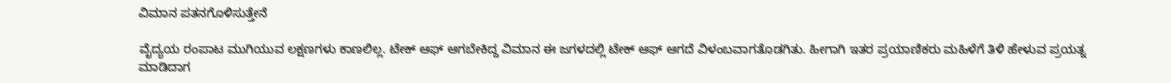ವಿಮಾನ ಪತನಗೊಳಿಸುತ್ತೇನೆ

ವೈದ್ಯಯ ರಂಪಾಟ ಮುಗಿಯುವ ಲಕ್ಷಣಗಳು ಕಾಣಲಿಲ್ಲ. ಟೇಕ್ ಆಫ್ ಆಗಬೇಕಿದ್ದ ವಿಮಾನ ಈ ಜಗಳದಲ್ಲಿ ಟೇಕ್ ಆಫ್ ಆಗದೆ ವಿಳಂಬವಾಗತೊಡಗಿತು. ಹೀಗಾಗಿ ಇತರ ಪ್ರಯಾಣಿಕರು ಮಹಿಳೆಗೆ ತಿಳಿ ಹೇಳುವ ಪ್ರಯತ್ನ ಮಾಡಿದಾಗ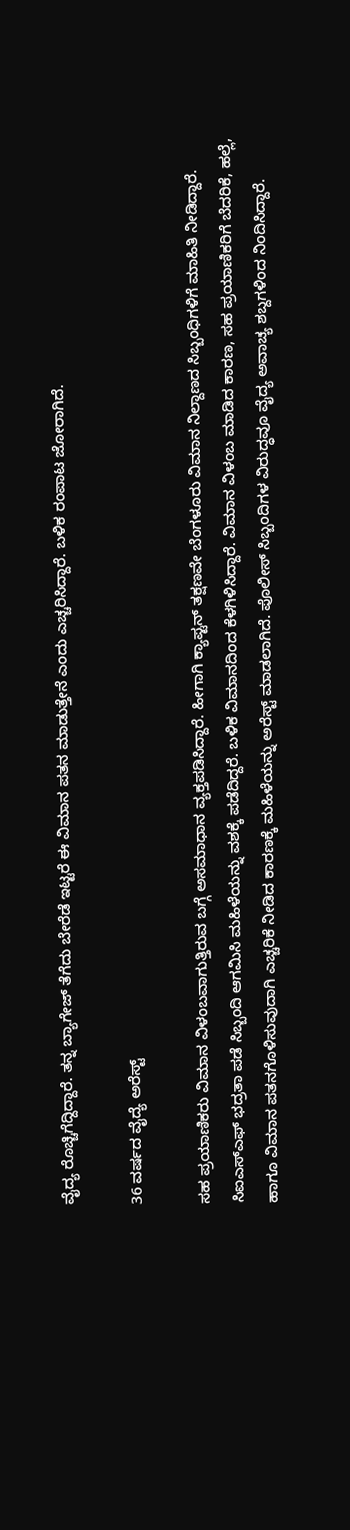ವೈದ್ಯ ರೊಚ್ಚಿಗೆದ್ದಿದ್ದಾರೆ. ತನ್ನ ಬ್ಯಾಗೇಜ್ ತೆಗೆದು ಬೇರೆಡೆ ಇಟ್ಟರೆ ಈ ವಿಮಾನ ಪತನ ಮಾಡುತ್ತೇನೆ ಎಂದು ಎಚ್ಚರಿಸಿದ್ದಾರೆ. ಬಳಿಕ ರಂಪಾಟ ಜೋರಾಗಿದೆ.

36 ವರ್ಷದ ವೈದ್ಯೆ ಅರೆಸ್ಟ್

ಸಹ ಪ್ರಯಾಣಿಕರು ವಿಮಾನ ವಿಳಂಬವಾಗುತ್ತಿರುವ ಬಗ್ಗೆ ಅಸಮಾಧಾನ ವ್ಯಕ್ತಪಡಿಸಿದ್ದಾರೆ. ಹೀಗಾಗಿ ಕ್ಯಾಪ್ಟನ್ ತಕ್ಷಣವೇ ಬೆಂಗಳೂರು ವಿಮಾನ ನಿಲ್ದಾಣದ ಸಿಬ್ಬಂಧಿಗಳಿಗೆ ಮಾಹಿತಿ ನೀಡಿದ್ದಾರೆ. ಸಿಐಎಸ್ಎಫ್ ಭದ್ರತಾ ಪಡೆ ಸಿಬ್ಬಂದಿ ಆಗಮಿಸಿ ಮಹಿಳೆಯನ್ನು ವಶಕ್ಕೆ ಪಡೆದಿದ್ದರೆ. ಬಳಿಕ ವಿಮಾನದಿಂದ ಕೆಳಗಿಳಿಸಿದ್ದಾರೆ. ವಿಮಾನ ವಿಳಂಬ ಮಾಡಿದ ಕಾರಣ, ಸಹ ಪ್ರಯಾಣಿಕರಿಗೆ ಬೆದರಿಕೆ, ಹಲ್ಲೆ, ಹಾಗೂ ವಿಮಾನ ಪತನಗೊಳಿಸುವುದಾಗಿ ಎಚ್ಚರಿಕೆ ನೀಡಿದ ಕಾರಣಕ್ಕೆ ಮಹಿಳೆಯನ್ನು ಅರೆಸ್ಟ್ ಮಾಡಲಾಗಿದೆ. ಪೊಲೀಸ್ ಸಿಬ್ಬಂದಿಗಳ ವಿರುದ್ಧವೂ ವೈದ್ಯ ಅವಾಚ್ಯ ಶಬ್ದಗಳಿಂದ ನಿಂದಿಸಿದ್ದಾರೆ.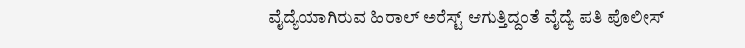ವೈದ್ಯೆಯಾಗಿರುವ ಹಿರಾಲ್ ಅರೆಸ್ಟ್ ಆಗುತ್ತಿದ್ದಂತೆ ವೈದ್ಯೆ ಪತಿ ಪೊಲೀಸ್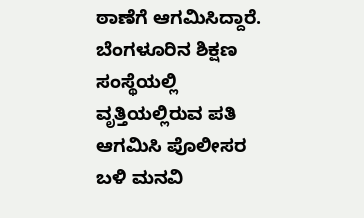ಠಾಣೆಗೆ ಆಗಮಿಸಿದ್ದಾರೆ. ಬೆಂಗಳೂರಿನ ಶಿಕ್ಷಣ ಸಂಸ್ಥೆಯಲ್ಲಿ ವೃತ್ತಿಯಲ್ಲಿರುವ ಪತಿ ಆಗಮಿಸಿ ಪೊಲೀಸರ ಬಳಿ ಮನವಿ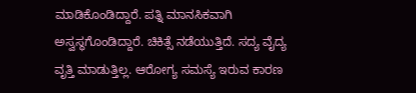ಮಾಡಿಕೊಂಡಿದ್ದಾರೆ. ಪತ್ನಿ ಮಾನಸಿಕವಾಗಿ ಅಸ್ವಸ್ಥಗೊಂಡಿದ್ದಾರೆ. ಚಿಕಿತ್ಸೆ ನಡೆಯುತ್ತಿದೆ. ಸದ್ಯ ವೈದ್ಯ ವೃತ್ತಿ ಮಾಡುತ್ತಿಲ್ಲ. ಆರೋಗ್ಯ ಸಮಸ್ಯೆ ಇರುವ ಕಾರಣ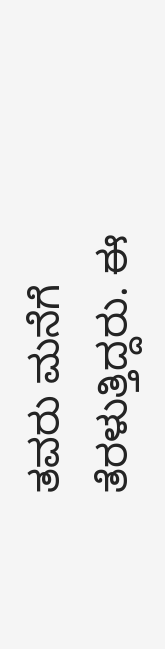ತವರು ಮನೆಗೆ ತೆರಳುತ್ತಿದ್ದರು. ಈ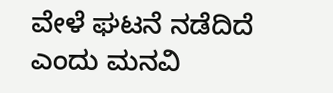ವೇಳೆ ಘಟನೆ ನಡೆದಿದೆ ಎಂದು ಮನವಿ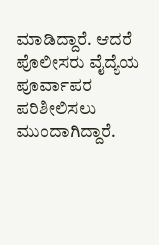ಮಾಡಿದ್ದಾರೆ. ಆದರೆ ಪೊಲೀಸರು ವೈದ್ಯೆಯ ಪೂರ್ವಾಪರ ಪರಿಶೀಲಿಸಲು ಮುಂದಾಗಿದ್ದಾರೆ.